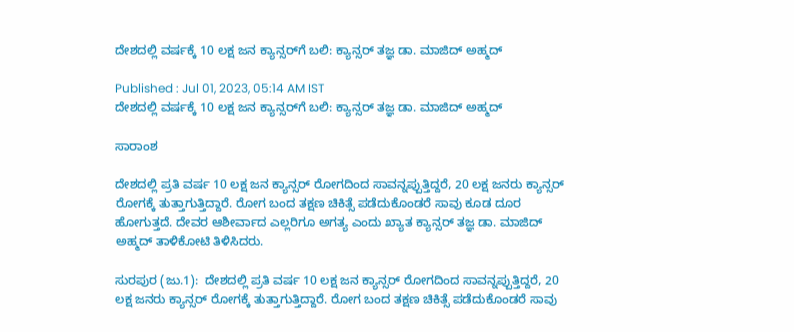ದೇಶದಲ್ಲಿ ವರ್ಷಕ್ಕೆ 10 ಲಕ್ಷ ಜನ ಕ್ಯಾನ್ಸರ್‌ಗೆ ಬಲಿ: ಕ್ಯಾನ್ಸರ್ ತಜ್ಞ ಡಾ. ಮಾಜಿದ್‌ ಅಹ್ಮದ್‌

Published : Jul 01, 2023, 05:14 AM IST
ದೇಶದಲ್ಲಿ ವರ್ಷಕ್ಕೆ 10 ಲಕ್ಷ ಜನ ಕ್ಯಾನ್ಸರ್‌ಗೆ ಬಲಿ: ಕ್ಯಾನ್ಸರ್ ತಜ್ಞ ಡಾ. ಮಾಜಿದ್‌ ಅಹ್ಮದ್‌

ಸಾರಾಂಶ

ದೇಶದಲ್ಲಿ ಪ್ರತಿ ವರ್ಷ 10 ಲಕ್ಷ ಜನ ಕ್ಯಾನ್ಸರ್‌ ರೋಗದಿಂದ ಸಾವನ್ನಪ್ಪುತ್ತಿದ್ದರೆ, 20 ಲಕ್ಷ ಜನರು ಕ್ಯಾನ್ಸರ್‌ ರೋಗಕ್ಕೆ ತುತ್ತಾಗುತ್ತಿದ್ದಾರೆ. ರೋಗ ಬಂದ ತಕ್ಷಣ ಚಿಕಿತ್ಸೆ ಪಡೆದುಕೊಂಡರೆ ಸಾವು ಕೂಡ ದೂರ ಹೋಗುತ್ತದೆ. ದೇವರ ಆಶೀರ್ವಾದ ಎಲ್ಲರಿಗೂ ಅಗತ್ಯ ಎಂದು ಖ್ಯಾತ ಕ್ಯಾನ್ಸರ್‌ ತಜ್ಞ ಡಾ. ಮಾಜಿದ್‌ ಅಹ್ಮದ್‌ ತಾಳಿಕೋಟಿ ತಿಳಿಸಿದರು.

ಸುರಪುರ (ಜು.1):  ದೇಶದಲ್ಲಿ ಪ್ರತಿ ವರ್ಷ 10 ಲಕ್ಷ ಜನ ಕ್ಯಾನ್ಸರ್‌ ರೋಗದಿಂದ ಸಾವನ್ನಪ್ಪುತ್ತಿದ್ದರೆ, 20 ಲಕ್ಷ ಜನರು ಕ್ಯಾನ್ಸರ್‌ ರೋಗಕ್ಕೆ ತುತ್ತಾಗುತ್ತಿದ್ದಾರೆ. ರೋಗ ಬಂದ ತಕ್ಷಣ ಚಿಕಿತ್ಸೆ ಪಡೆದುಕೊಂಡರೆ ಸಾವು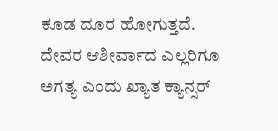ಕೂಡ ದೂರ ಹೋಗುತ್ತದೆ. ದೇವರ ಆಶೀರ್ವಾದ ಎಲ್ಲರಿಗೂ ಅಗತ್ಯ ಎಂದು ಖ್ಯಾತ ಕ್ಯಾನ್ಸರ್‌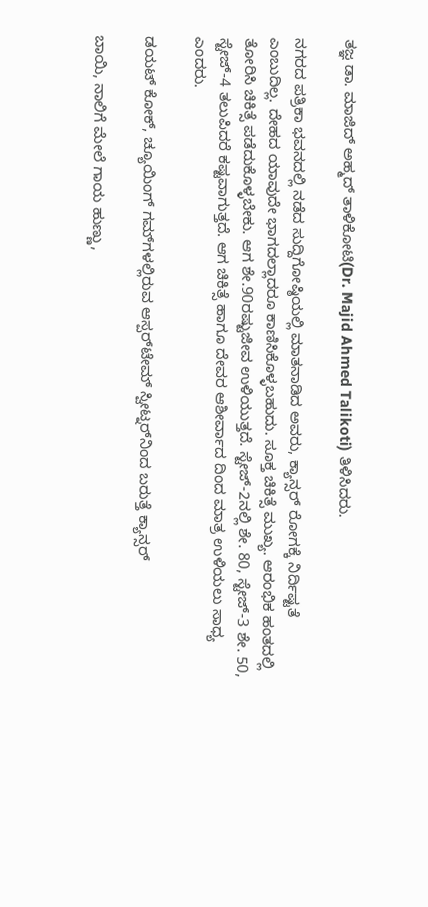ತಜ್ಞ ಡಾ. ಮಾಜಿದ್‌ ಅಹ್ಮದ್‌ ತಾಳಿಕೋಟಿ(Dr. Majid Ahmed Talikoti) ತಿಳಿಸಿದರು.

ನಗರದ ಪತ್ರಿಕಾ ಭವನದಲ್ಲಿ ನಡೆದ ಸುದ್ದಿಗೋಷ್ಠಿಯಲ್ಲಿ ಮಾತನಾಡಿದ ಅವರು, ಕ್ಯಾನ್ಸರ್‌ ರೋಗಕ್ಕೆ ನಿರ್ದಿಷ್ಟತೆ ಎಂಬುದಿಲ್ಲ. ದೇಹದ ಯಾವುದೇ ಭಾಗದಲ್ಲಾದರೂ ಕಾಣಿಸಿಕೊಳ್ಳಬಹುದು. ಸೂಕ್ತ ಚಿಕಿತ್ಸೆ ಮುಖ್ಯ. ಆರಂಭಿಕ ಹಂತದಲ್ಲಿ ತೋರಿಸಿ ಚಿಕಿತ್ಸೆ ಪಡೆದುಕೊಳ್ಳಬೇಕು. ಆಗ ಶೇ.90ರಷ್ಟುಜೀವ ಉಳಿಯುತ್ತದೆ. ಸ್ಟೇಜ್‌-2ನಲ್ಲಿ ಶೇ. 80, ಸ್ಟೇಜ್‌-3 ಶೇ. 50, ಸ್ಟೇಜ್‌-4 ತಲುಪಿದರೆ ಕಷ್ಟವಾಗುತ್ತದೆ. ಆಗ ಚಿಕಿತ್ಸೆ ಹಾಗೂ ದೇವರ ಆಶೀರ್ವಾದ ದಿಂದ ಮಾತ್ರ ಉಳಿಯಲು ಸಾಧ್ಯ ಎಂದರು.

ಡಯಟ್‌ ಕೋಕ್‌, ಚ್ಯೂಯಿಂಗ್‌ ಗಮ್‌ಗಳಲ್ಲಿರುವ ಆಸ್ಪರ್‌ಟೇಮ್‌ ಸ್ವೀಟ್ನರ್‌ನಿಂದ ಬರುತ್ತೆ ಕ್ಯಾನ್ಸರ್‌

ಬಾಯಿ, ನಾಲಿಗೆ ಮೇಲೆ ಗಾಯ ಹುಣ್ಣು,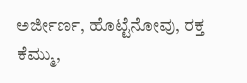ಅರ್ಜೀರ್ಣ, ಹೊಟ್ಟೆನೋವು, ರಕ್ತ ಕೆಮ್ಮು,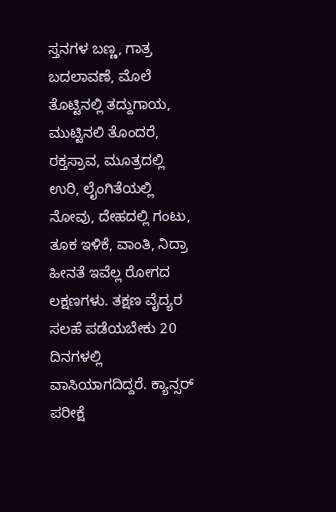ಸ್ತನಗಳ ಬಣ್ಣ, ಗಾತ್ರ ಬದಲಾವಣೆ, ಮೊಲೆ ತೊಟ್ಟಿನಲ್ಲಿ ತದ್ದುಗಾಯ, ಮುಟ್ಟಿನಲಿ ತೊಂದರೆ, ರಕ್ತಸ್ರಾವ, ಮೂತ್ರದಲ್ಲಿ ಉರಿ, ಲೈಂಗಿತೆಯಲ್ಲಿ ನೋವು, ದೇಹದಲ್ಲಿ ಗಂಟು, ತೂಕ ಇಳಿಕೆ, ವಾಂತಿ, ನಿದ್ರಾ ಹೀನತೆ ಇವೆಲ್ಲ ರೋಗದ ಲಕ್ಷಣಗಳು. ತಕ್ಷಣ ವೈದ್ಯರ ಸಲಹೆ ಪಡೆಯಬೇಕು 20 ದಿನಗಳಲ್ಲಿ ವಾಸಿಯಾಗದಿದ್ದರೆ. ಕ್ಯಾನ್ಸರ್‌ ಪರೀಕ್ಷೆ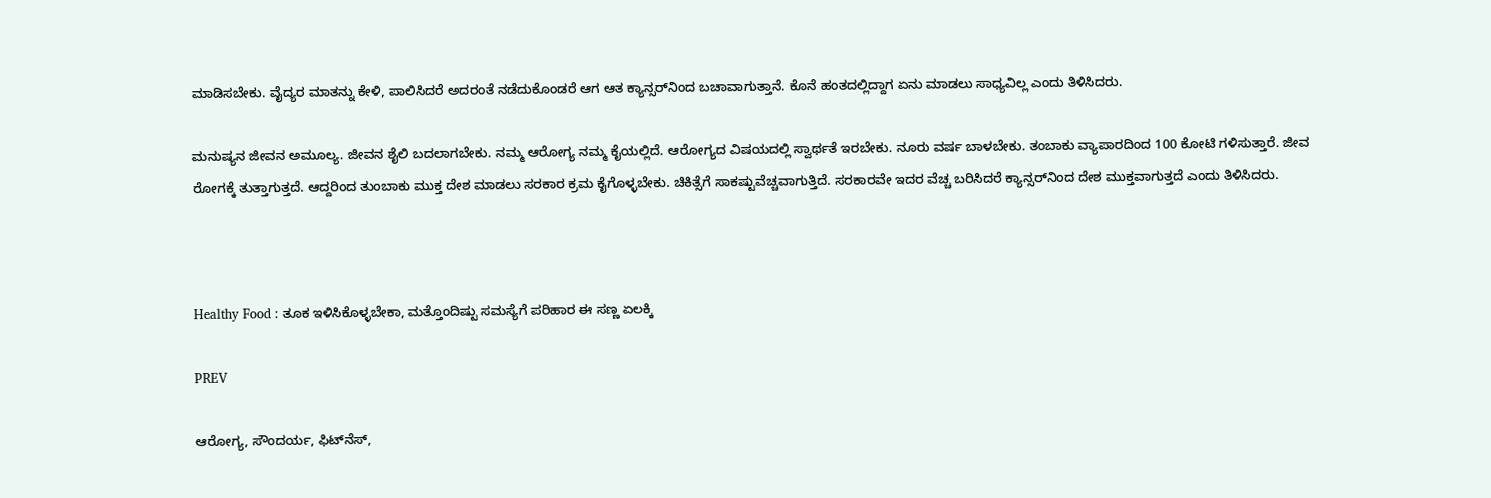ಮಾಡಿಸಬೇಕು. ವೈದ್ಯರ ಮಾತನ್ನು ಕೇಳಿ, ಪಾಲಿಸಿದರೆ ಅದರಂತೆ ನಡೆದುಕೊಂಡರೆ ಆಗ ಆತ ಕ್ಯಾನ್ಸರ್‌ನಿಂದ ಬಚಾವಾಗುತ್ತಾನೆ. ಕೊನೆ ಹಂತದಲ್ಲಿದ್ದಾಗ ಏನು ಮಾಡಲು ಸಾಧ್ಯವಿಲ್ಲ ಎಂದು ತಿಳಿಸಿದರು.

ಮನುಷ್ಯನ ಜೀವನ ಅಮೂಲ್ಯ. ಜೀವನ ಶೈಲಿ ಬದಲಾಗಬೇಕು. ನಮ್ಮ ಆರೋಗ್ಯ ನಮ್ಮ ಕೈಯಲ್ಲಿದೆ. ಆರೋಗ್ಯದ ವಿಷಯದಲ್ಲಿ ಸ್ವಾರ್ಥತೆ ಇರಬೇಕು. ನೂರು ವರ್ಷ ಬಾಳಬೇಕು. ತಂಬಾಕು ವ್ಯಾಪಾರದಿಂದ 100 ಕೋಟಿ ಗಳಿಸುತ್ತಾರೆ. ಜೀವ ರೋಗಕ್ಕೆ ತುತ್ತಾಗುತ್ತದೆ. ಆದ್ದರಿಂದ ತುಂಬಾಕು ಮುಕ್ತ ದೇಶ ಮಾಡಲು ಸರಕಾರ ಕ್ರಮ ಕೈಗೊಳ್ಳಬೇಕು. ಚಿಕಿತ್ಸೆಗೆ ಸಾಕಷ್ಟುವೆಚ್ಚವಾಗುತ್ತಿದೆ. ಸರಕಾರವೇ ಇದರ ವೆಚ್ಚ ಬರಿಸಿದರೆ ಕ್ಯಾನ್ಸರ್‌ನಿಂದ ದೇಶ ಮುಕ್ತವಾಗುತ್ತದೆ ಎಂದು ತಿಳಿಸಿದರು.



Healthy Food : ತೂಕ ಇಳಿಸಿಕೊಳ್ಳಬೇಕಾ, ಮತ್ತೊಂದಿಷ್ಟು ಸಮಸ್ಯೆಗೆ ಪರಿಹಾರ ಈ ಸಣ್ಣ ಏಲಕ್ಕಿ

PREV

ಆರೋಗ್ಯ, ಸೌಂದರ್ಯ, ಫಿಟ್‌ನೆಸ್,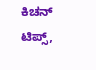ಕಿಚನ್ ಟಿಪ್ಸ್‌,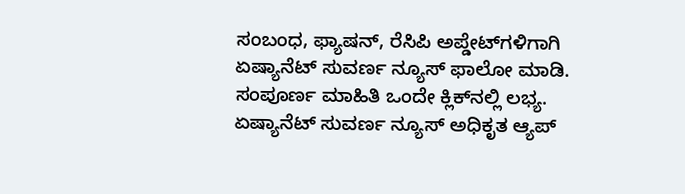ಸಂಬಂಧ, ಫ್ಯಾಷನ್, ರೆಸಿಪಿ ಅಪ್ಡೇಟ್‌ಗಳಿಗಾಗಿ ಏಷ್ಯಾನೆಟ್ ಸುವರ್ಣ ನ್ಯೂಸ್‌ ಫಾಲೋ ಮಾಡಿ. ಸಂಪೂರ್ಣ ಮಾಹಿತಿ ಒಂದೇ ಕ್ಲಿಕ್‌ನಲ್ಲಿ ಲಭ್ಯ. ಏಷ್ಯಾನೆಟ್ ಸುವರ್ಣ ನ್ಯೂಸ್ ಅಧಿಕೃತ ಆ್ಯಪ್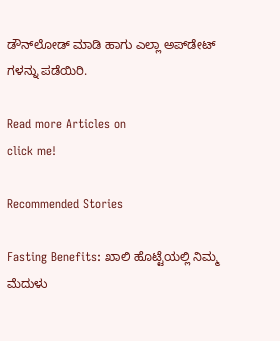ಡೌನ್‌ಲೋಡ್ ಮಾಡಿ ಹಾಗು ಎಲ್ಲಾ ಅಪ್‌ಡೇಟ್ ಗಳನ್ನು ಪಡೆಯಿರಿ.

Read more Articles on
click me!

Recommended Stories

Fasting Benefits: ಖಾಲಿ ಹೊಟ್ಟೆಯಲ್ಲಿ ನಿಮ್ಮ ಮೆದುಳು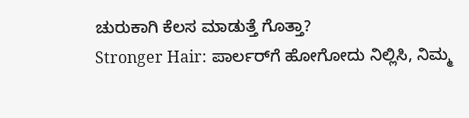ಚುರುಕಾಗಿ ಕೆಲಸ ಮಾಡುತ್ತೆ ಗೊತ್ತಾ?
Stronger Hair: ಪಾರ್ಲರ್‌ಗೆ ಹೋಗೋದು ನಿಲ್ಲಿಸಿ, ನಿಮ್ಮ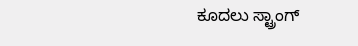ಕೂದಲು ಸ್ಟ್ರಾಂಗ್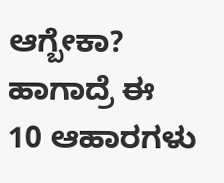ಆಗ್ಬೇಕಾ? ಹಾಗಾದ್ರೆ ಈ 10 ಆಹಾರಗಳು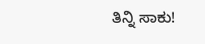ತಿನ್ನಿ ಸಾಕು!